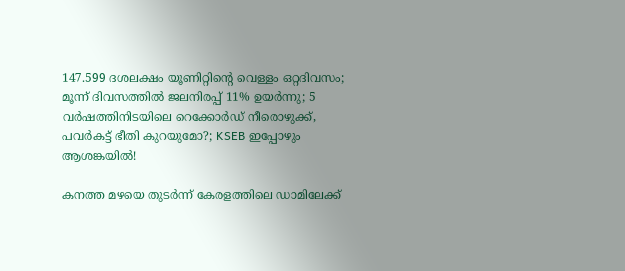147.599 ദശലക്ഷം യൂണിറ്റിന്റെ വെള്ളം ഒറ്റദിവസം; മൂന്ന് ദിവസത്തിൽ ജലനിരപ്പ് 11% ഉയർന്നു; 5 വർഷത്തിനിടയിലെ റെക്കോർഡ് നീരൊഴുക്ക്, പവർകട്ട് ഭീതി കുറയുമോ?; KSEB ഇപ്പോഴും ആശങ്കയിൽ!

കനത്ത മഴയെ തുടർന്ന് കേരളത്തിലെ ഡാമിലേക്ക്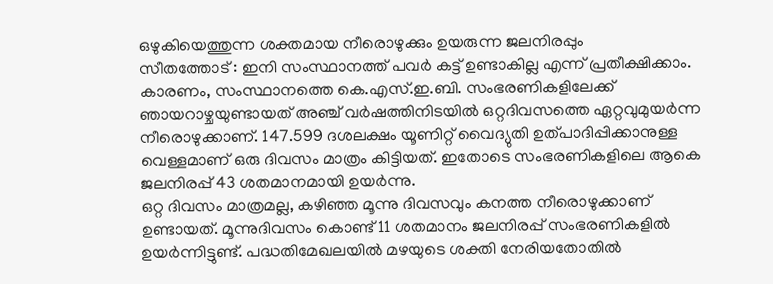ഒഴുകിയെത്തുന്ന ശക്തമായ നീരൊഴുക്കും ഉയരുന്ന ജലനിരപ്പും
സീതത്തോട്‌ : ഇനി സംസ്ഥാനത്ത് പവർ കട്ട് ഉണ്ടാകില്ല എന്ന് പ്രതീക്ഷിക്കാം. കാരണം, സംസ്ഥാനത്തെ കെ.എസ്‌.ഇ.ബി. സംഭരണികളിലേക്ക്‌ ഞായറാഴ്ചയുണ്ടായത്‌ അഞ്ച്‌ വർഷത്തിനിടയിൽ ഒറ്റദിവസത്തെ ഏറ്റവുമുയർന്ന നീരൊഴുക്കാണ്. 147.599 ദശലക്ഷം യൂണിറ്റ്‌ വൈദ്യുതി ഉത്പാദിപ്പിക്കാനുള്ള വെള്ളമാണ്‌ ഒരു ദിവസം മാത്രം കിട്ടിയത്‌. ഇതോടെ സംഭരണികളിലെ ആകെ ജലനിരപ്പ്‌ 43 ശതമാനമായി ഉയർന്നു.
ഒറ്റ ദിവസം മാത്രമല്ല, കഴിഞ്ഞ മൂന്നു ദിവസവും കനത്ത നീരൊഴുക്കാണ്‌ ഉണ്ടായത്‌. മൂന്നുദിവസം കൊണ്ട്‌ 11 ശതമാനം ജലനിരപ്പ് സംഭരണികളിൽ ഉയർന്നിട്ടുണ്ട്. പദ്ധതിമേഖലയിൽ മഴയുടെ ശക്തി നേരിയതോതിൽ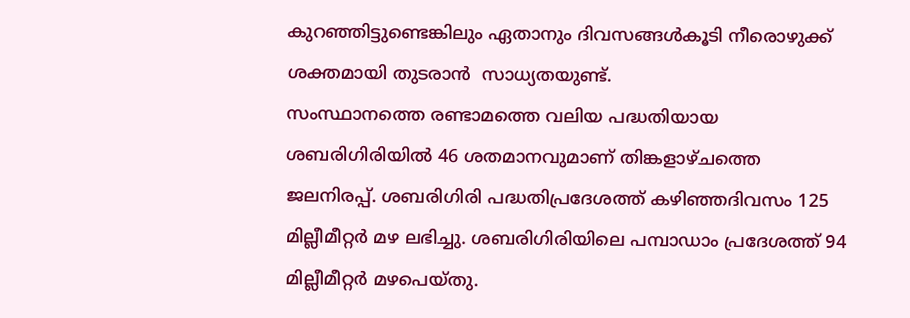കുറഞ്ഞിട്ടുണ്ടെങ്കിലും ഏതാനും ദിവസങ്ങൾകൂടി നീരൊഴുക്ക്‌ ശക്തമായി തുടരാൻ  സാധ്യതയുണ്ട്.
സംസ്ഥാനത്തെ രണ്ടാമത്തെ വലിയ പദ്ധതിയായ ശബരിഗിരിയിൽ 46 ശതമാനവുമാണ്‌ തിങ്കളാഴ്‌ചത്തെ ജലനിരപ്പ്‌. ശബരിഗിരി പദ്ധതിപ്രദേശത്ത്‌ കഴിഞ്ഞദിവസം 125 മില്ലീമീറ്റർ മഴ ലഭിച്ചു. ശബരിഗിരിയിലെ പമ്പാഡാം പ്രദേശത്ത്‌ 94 മില്ലീമീറ്റർ മഴപെയ്തു.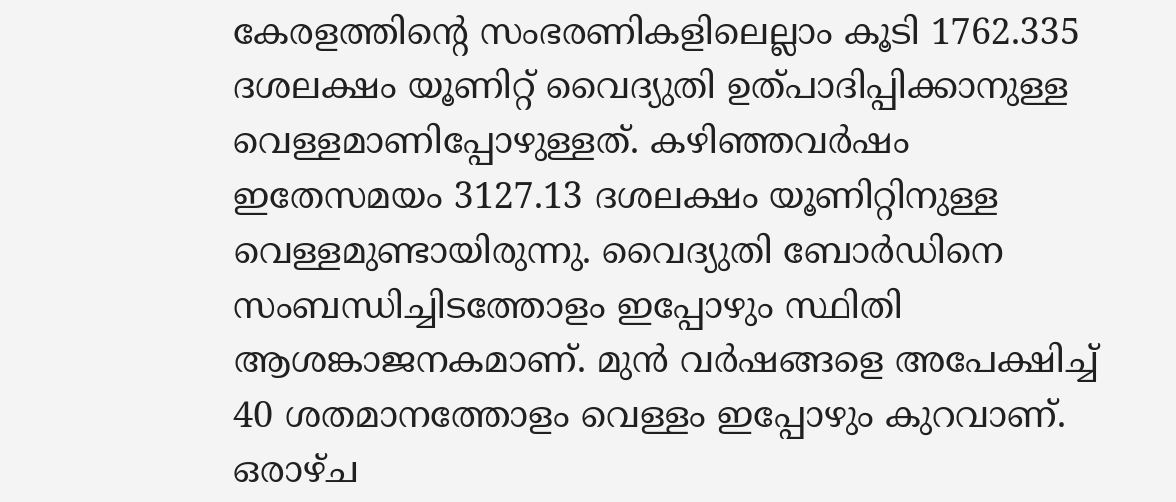കേരളത്തിന്റെ സംഭരണികളിലെല്ലാം കൂടി 1762.335 ദശലക്ഷം യൂണിറ്റ്‌ വൈദ്യുതി ഉത്പാദിപ്പിക്കാനുള്ള വെള്ളമാണിപ്പോഴുള്ളത്‌. കഴിഞ്ഞവർഷം ഇതേസമയം 3127.13 ദശലക്ഷം യൂണിറ്റിനുള്ള വെള്ളമുണ്ടായിരുന്നു. വൈദ്യുതി ബോർഡിനെ സംബന്ധിച്ചിടത്തോളം ഇപ്പോഴും സ്ഥിതി ആശങ്കാജനകമാണ്‌. മുൻ വർഷങ്ങളെ അപേക്ഷിച്ച്‌ 40 ശതമാനത്തോളം വെള്ളം ഇപ്പോഴും കുറവാണ്‌.
ഒരാഴ്‌ച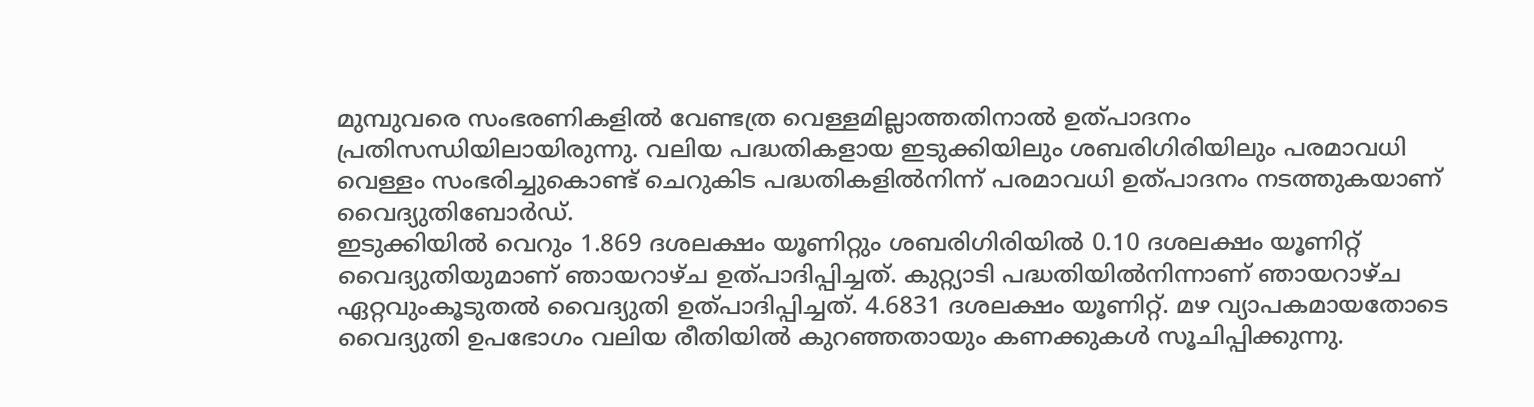മുമ്പുവരെ സംഭരണികളിൽ വേണ്ടത്ര വെള്ളമില്ലാത്തതിനാൽ ഉത്പാദനം പ്രതിസന്ധിയിലായിരുന്നു. വലിയ പദ്ധതികളായ ഇടുക്കിയിലും ശബരിഗിരിയിലും പരമാവധി വെള്ളം സംഭരിച്ചുകൊണ്ട്‌ ചെറുകിട പദ്ധതികളിൽനിന്ന്‌ പരമാവധി ഉത്പാദനം നടത്തുകയാണ്‌ വൈദ്യുതിബോർഡ്‌.
ഇടുക്കിയിൽ വെറും 1.869 ദശലക്ഷം യൂണിറ്റും ശബരിഗിരിയിൽ 0.10 ദശലക്ഷം യൂണിറ്റ്‌ വൈദ്യുതിയുമാണ്‌ ഞായറാഴ്ച ഉത്പാദിപ്പിച്ചത്‌. കുറ്റ്യാടി പദ്ധതിയിൽനിന്നാണ്‌ ഞായറാഴ്ച ഏറ്റവുംകൂടുതൽ വൈദ്യുതി ഉത്പാദിപ്പിച്ചത്‌. 4.6831 ദശലക്ഷം യൂണിറ്റ്‌. മഴ വ്യാപകമായതോടെ വൈദ്യുതി ഉപഭോഗം വലിയ രീതിയിൽ കുറഞ്ഞതായും കണക്കുകൾ സൂചിപ്പിക്കുന്നു.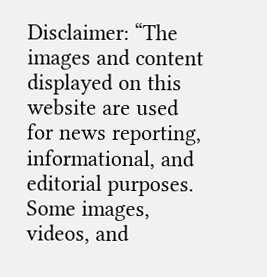Disclaimer: “The images and content displayed on this website are used for news reporting, informational, and editorial purposes. Some images, videos, and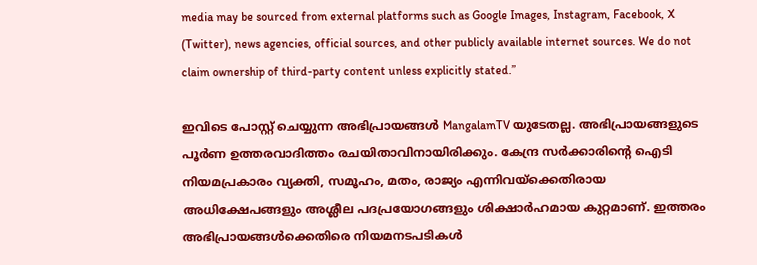media may be sourced from external platforms such as Google Images, Instagram, Facebook, X (Twitter), news agencies, official sources, and other publicly available internet sources. We do not claim ownership of third-party content unless explicitly stated.”

ഇവിടെ പോസ്റ്റ് ചെയ്യുന്ന അഭിപ്രായങ്ങൾ MangalamTV യുടേതല്ല. അഭിപ്രായങ്ങളുടെ പൂർണ ഉത്തരവാദിത്തം രചയിതാവിനായിരിക്കും. കേന്ദ്ര സർക്കാരിന്റെ ഐടി നിയമപ്രകാരം വ്യക്തി, സമൂഹം, മതം, രാജ്യം എന്നിവയ്ക്കെതിരായ അധിക്ഷേപങ്ങളും അശ്ലീല പദപ്രയോഗങ്ങളും ശിക്ഷാർഹമായ കുറ്റമാണ്. ഇത്തരം അഭിപ്രായങ്ങൾക്കെതിരെ നിയമനടപടികൾ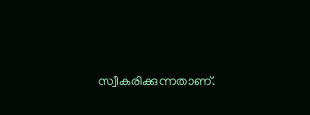സ്വീകരിക്കുന്നതാണ്.